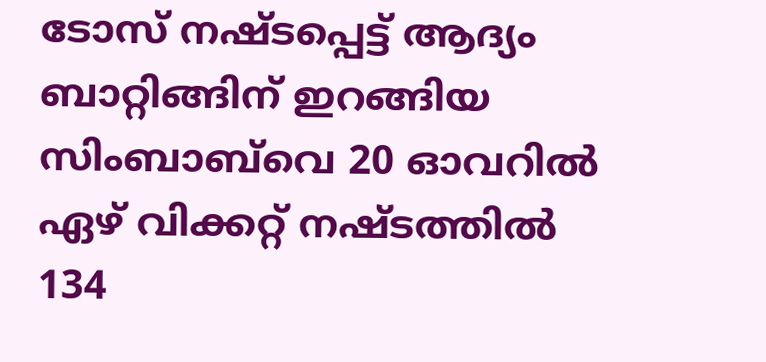ടോസ് നഷ്ടപ്പെട്ട് ആദ്യം ബാറ്റിങ്ങിന് ഇറങ്ങിയ സിംബാബ്‌വെ 20 ഓവറില്‍ ഏഴ് വിക്കറ്റ് നഷ്ടത്തില്‍ 134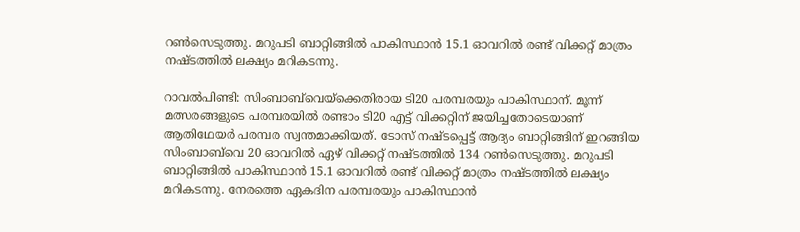റണ്‍സെടുത്തു. മറുപടി ബാറ്റിങ്ങില്‍ പാകിസ്ഥാന്‍ 15.1 ഓവറില്‍ രണ്ട് വിക്കറ്റ് മാത്രം നഷ്ടത്തില്‍ ലക്ഷ്യം മറികടന്നു.

റാവല്‍പിണ്ടി: സിംബാബ്‌വെയ്‌ക്കെതിരായ ടി20 പരമ്പരയും പാകിസ്ഥാന്. മൂന്ന് മത്സരങ്ങളുടെ പരമ്പരയില്‍ രണ്ടാം ടി20 എട്ട് വിക്കറ്റിന് ജയിച്ചതോടെയാണ് ആതിഥേയര്‍ പരമ്പര സ്വന്തമാക്കിയത്. ടോസ് നഷ്ടപ്പെട്ട് ആദ്യം ബാറ്റിങ്ങിന് ഇറങ്ങിയ സിംബാബ്‌വെ 20 ഓവറില്‍ ഏഴ് വിക്കറ്റ് നഷ്ടത്തില്‍ 134 റണ്‍സെടുത്തു. മറുപടി ബാറ്റിങ്ങില്‍ പാകിസ്ഥാന്‍ 15.1 ഓവറില്‍ രണ്ട് വിക്കറ്റ് മാത്രം നഷ്ടത്തില്‍ ലക്ഷ്യം മറികടന്നു. നേരത്തെ ഏകദിന പരമ്പരയും പാകിസ്ഥാന്‍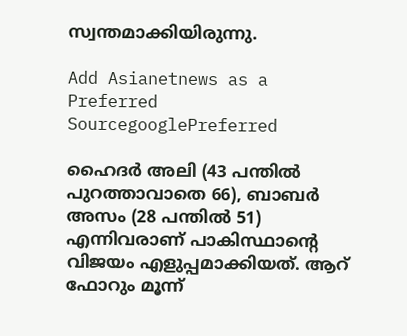സ്വന്തമാക്കിയിരുന്നു.

Add Asianetnews as a Preferred SourcegooglePreferred

ഹൈദര്‍ അലി (43 പന്തില്‍ പുറത്താവാതെ 66), ബാബര്‍ അസം (28 പന്തില്‍ 51) എന്നിവരാണ് പാകിസ്ഥാന്റെ വിജയം എളുപ്പമാക്കിയത്. ആറ് ഫോറും മൂന്ന്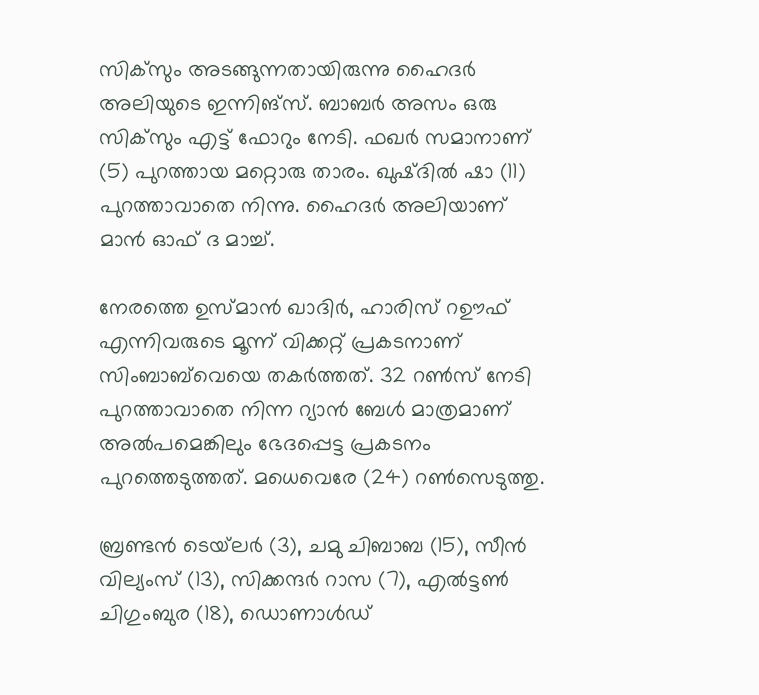സിക്‌സും അടങ്ങുന്നതായിരുന്നു ഹൈദര്‍ അലിയുടെ ഇന്നിങ്‌സ്. ബാബര്‍ അസം ഒരു സിക്‌സും എട്ട് ഫോറും നേടി. ഫഖര്‍ സമാനാണ് (5) പുറത്തായ മറ്റൊരു താരം. ഖുഷ്ദില്‍ ഷാ (11) പുറത്താവാതെ നിന്നു. ഹൈദര്‍ അലിയാണ് മാന്‍ ഓഫ് ദ മാച്ച്.

നേരത്തെ ഉസ്മാന്‍ ഖാദിര്‍, ഹാരിസ് റഊഫ് എന്നിവരുടെ മൂന്ന് വിക്കറ്റ് പ്രകടനാണ് സിംബാബ്‌വെയെ തകര്‍ത്തത്. 32 റണ്‍സ് നേടി പുറത്താവാതെ നിന്ന റ്യാന്‍ ബേള്‍ മാത്രമാണ് അല്‍പമെങ്കിലും ഭേദപ്പെട്ട പ്രകടനം പുറത്തെടുത്തത്. മധെവെരേ (24) റണ്‍സെടുത്തു.

ബ്രണ്ടന്‍ ടെയ്‌ലര്‍ (3), ചമു ചിബാബ (15), സീന്‍ വില്യംസ് (13), സിക്കന്ദര്‍ റാസ (7), എല്‍ട്ടണ്‍ ചിഗുംബുര (18), ഡൊണാള്‍ഡ്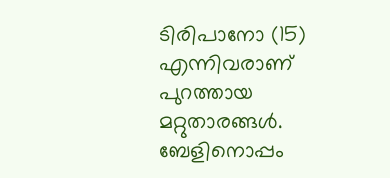ടിരിപാനോ (15) എന്നിവരാണ് പുറത്തായ മറ്റുതാരങ്ങള്‍. ബേളിനൊപ്പം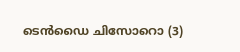ടെന്‍ഡൈ ചിസോറൊ (3)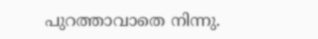പുറത്താവാതെ നിന്നു.